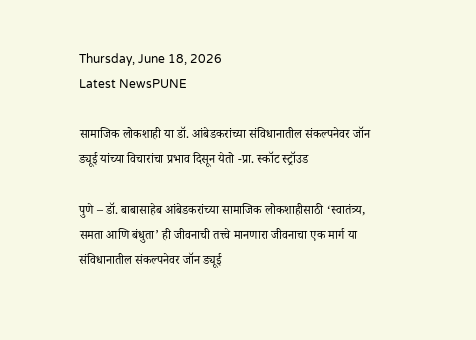Thursday, June 18, 2026
Latest NewsPUNE

सामाजिक लोकशाही या डॉ. आंबेडकरांच्या संविधानातील संकल्पनेवर जॉन ड्यूई यांच्या विचारांचा प्रभाव दिसून येतो -प्रा. स्कॉट स्ट्रॉउड

पुणे – डॉ. बाबासाहेब आंबेडकरांच्या सामाजिक लोकशाहीसाठी ‘स्वातंत्र्य, समता आणि बंधुता’ ही जीवनाची तत्त्वे मानणारा जीवनाचा एक मार्ग या संविधानातील संकल्पनेवर जॉन ड्यूई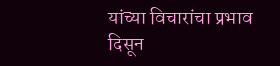यांच्या विचारांचा प्रभाव दिसून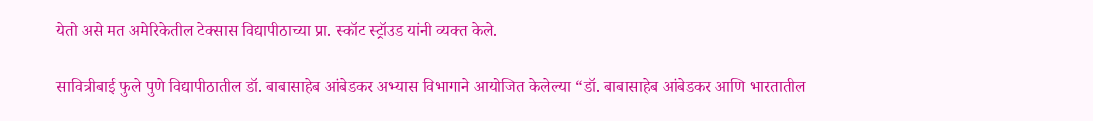येतो असे मत अमेरिकेतील टेक्सास विद्यापीठाच्या प्रा. स्कॉट स्ट्रॉउड यांनी व्यक्त केले.

सावित्रीबाई फुले पुणे विद्यापीठातील डॉ. बाबासाहेब आंबेडकर अभ्यास विभागाने आयोजित केलेल्या “डॉ. बाबासाहेब आंबेडकर आणि भारतातील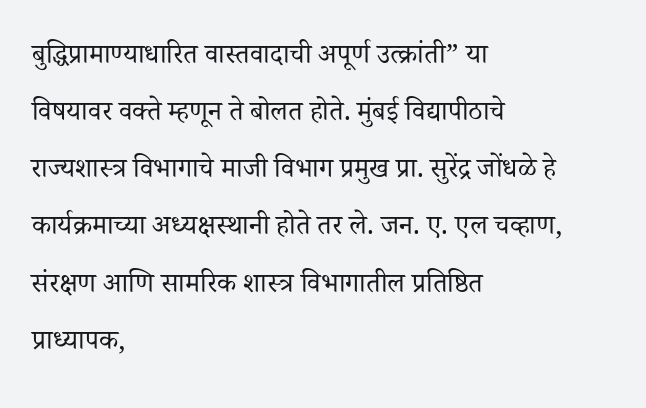बुद्धिप्रामाण्याधारित वास्तवादाची अपूर्ण उत्क्रांती” या विषयावर वक्ते म्हणून ते बोलत होते. मुंबई विद्यापीठाचे राज्यशास्त्र विभागाचे माजी विभाग प्रमुख प्रा. सुरेंद्र जोंधळे हे कार्यक्रमाच्या अध्यक्षस्थानी होते तर ले. जन. ए. एल चव्हाण, संरक्षण आणि सामरिक शास्त्र विभागातील प्रतिष्ठित प्राध्यापक,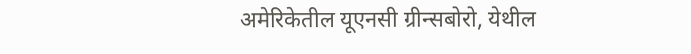अमेरिकेतील यूएनसी ग्रीन्सबोरो, येथील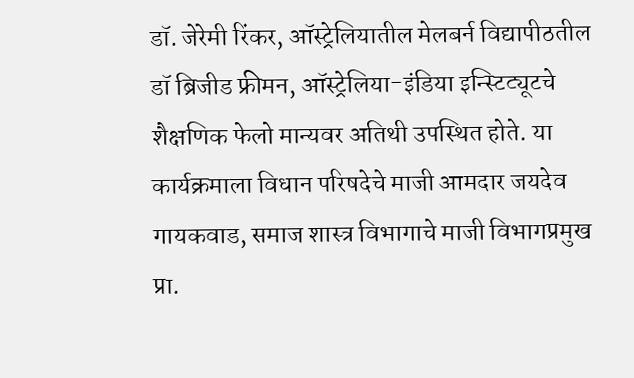डॉ. जेरेमी रिंकर, ऑस्ट्रेलियातील मेलबर्न विद्यापीठतील डॉ ब्रिजीड फ्रीमन, ऑस्ट्रेलिया-इंडिया इन्स्टिट्यूटचे शैक्षणिक फेलो मान्यवर अतिथी उपस्थित होते. या कार्यक्रमाला विधान परिषदेचे माजी आमदार जयदेव गायकवाड, समाज शास्त्र विभागाचे माजी विभागप्रमुख प्रा.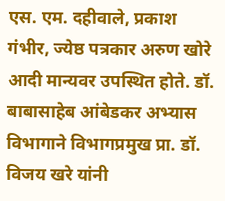एस. एम. दहीवाले, प्रकाश गंभीर, ज्येष्ठ पत्रकार अरुण खोरे आदी मान्यवर उपस्थित होते. डॉ. बाबासाहेब आंबेडकर अभ्यास विभागाने विभागप्रमुख प्रा. डॉ. विजय खरे यांनी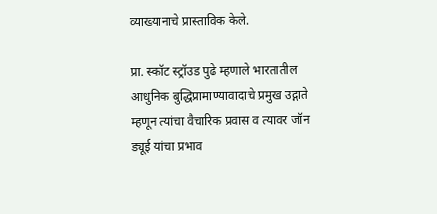व्याख्यानाचे प्रास्ताविक केले.

प्रा. स्कॉट स्ट्रॉउड पुढे म्हणाले भारतातील आधुनिक बुद्धिप्रामाण्यावादाचे प्रमुख उद्गाते म्हणून त्यांचा वैचारिक प्रवास व त्यावर जॉन ड्यूई यांचा प्रभाव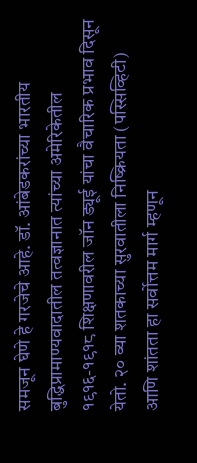समजून घेणे हे गरजेचे आहे. डॉ. आंबेडकरांच्या भारतीय बुद्धिप्रामाण्यवादातील तत्वज्ञानात त्यांच्या अमेरिकेतील १९१६-१९१८ शिक्षणावरील जॉन ड्यूई यांचा वैचारिक प्रभाव दिसून येतो. २० व्या शतकाच्या सुरवातीला निष्क्रियता (पस्सिव्हिटी) आणि शांतता हा सर्वोत्तम मार्ग म्हणून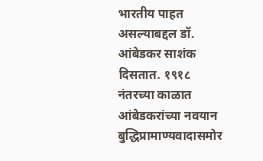भारतीय पाहत असल्याबद्दल डॉ. आंबेडकर साशंक दिसतात. १९१८ नंतरच्या काळात आंबेडकरांच्या नवयान बुद्धिप्रामाण्यवादासमोर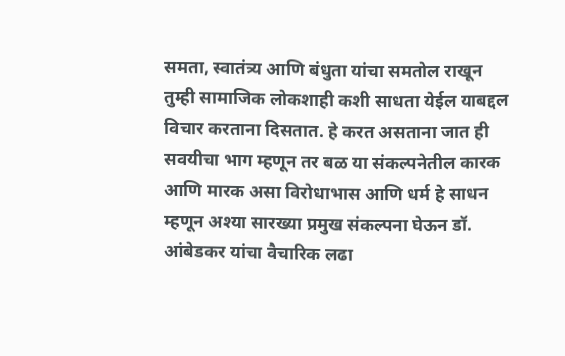समता, स्वातंत्र्य आणि बंधुता यांचा समतोल राखून तुम्ही सामाजिक लोकशाही कशी साधता येईल याबद्दल विचार करताना दिसतात. हे करत असताना जात ही सवयीचा भाग म्हणून तर बळ या संकल्पनेतील कारक आणि मारक असा विरोधाभास आणि धर्म हे साधन म्हणून अश्या सारख्या प्रमुख संकल्पना घेऊन डॉ. आंबेडकर यांचा वैचारिक लढा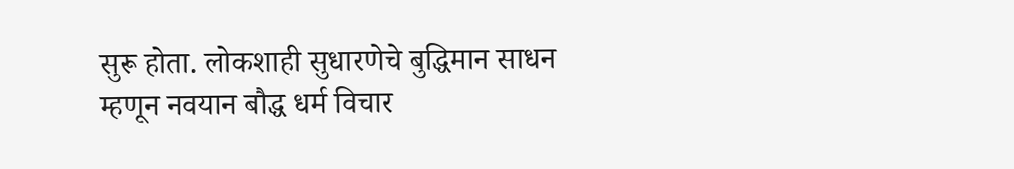सुरू होता. लोकशाही सुधारणेचे बुद्धिमान साधन म्हणून नवयान बौद्ध धर्म विचार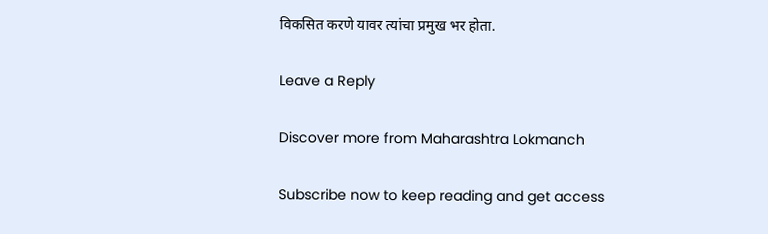विकसित करणे यावर त्यांचा प्रमुख भर होता.

Leave a Reply

Discover more from Maharashtra Lokmanch

Subscribe now to keep reading and get access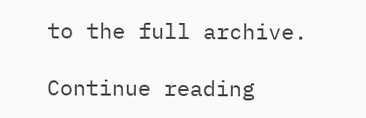to the full archive.

Continue reading